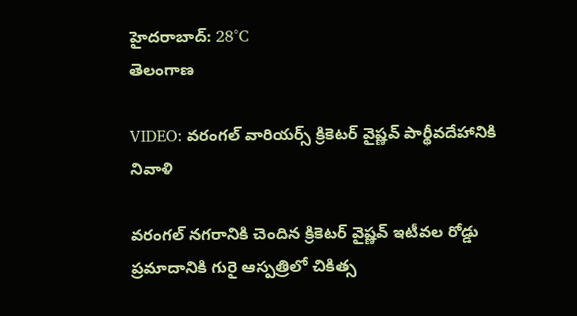హైదరాబాద్: 28°C
తెలంగాణ

VIDEO: వరంగల్ వారియర్స్ క్రికెటర్ వైష్ణవ్ పార్థీవదేహానికి నివాళి

వరంగల్ నగరానికి చెందిన క్రికెటర్ వైష్ణవ్‌ ఇటీవల రోడ్డు ప్రమాదానికి గురై ఆస్పత్రిలో చికిత్స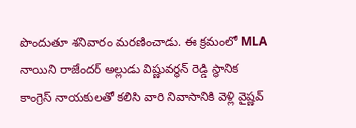పొందుతూ శనివారం మరణించాడు. ఈ క్రమంలో MLA నాయిని రాజేందర్ అల్లుడు విష్ణువర్ధన్ రెడ్డి స్థానిక కాంగ్రెస్ నాయకులతో కలిసి వారి నివాసానికి వెళ్లి వైష్ణవ్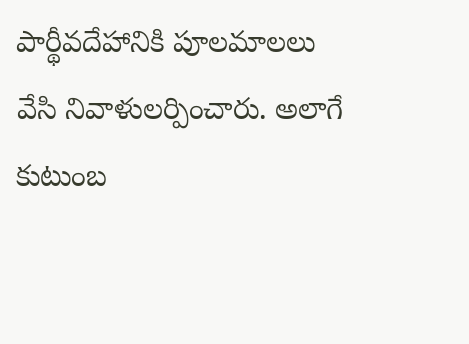పార్థీవదేహానికి పూలమాలలు వేసి నివాళులర్పించారు. అలాగే కుటుంబ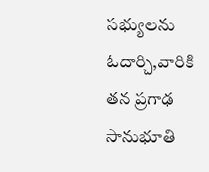సభ్యులను ఓదార్చి,వారికి తన ప్రగాఢ సానుభూతి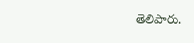తెలిపారు.